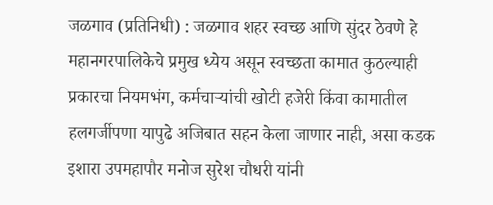जळगाव (प्रतिनिधी) : जळगाव शहर स्वच्छ आणि सुंदर ठेवणे हे महानगरपालिकेचे प्रमुख ध्येय असून स्वच्छता कामात कुठल्याही प्रकारचा नियमभंग, कर्मचाऱ्यांची खोटी हजेरी किंवा कामातील हलगर्जीपणा यापुढे अजिबात सहन केला जाणार नाही, असा कडक इशारा उपमहापौर मनोज सुरेश चौधरी यांनी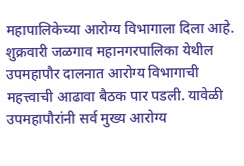महापालिकेच्या आरोग्य विभागाला दिला आहे.
शुक्रवारी जळगाव महानगरपालिका येथील उपमहापौर दालनात आरोग्य विभागाची महत्त्वाची आढावा बैठक पार पडली. यावेळी उपमहापौरांनी सर्व मुख्य आरोग्य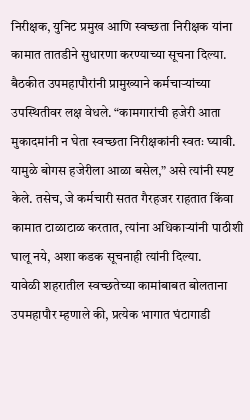निरीक्षक, युनिट प्रमुख आणि स्वच्छता निरीक्षक यांना कामात तातडीने सुधारणा करण्याच्या सूचना दिल्या.
बैठकीत उपमहापौरांनी प्रामुख्याने कर्मचाऱ्यांच्या उपस्थितीवर लक्ष वेधले. “कामगारांची हजेरी आता मुकादमांनी न घेता स्वच्छता निरीक्षकांनी स्वतः घ्यावी. यामुळे बोगस हजेरीला आळा बसेल,” असे त्यांनी स्पष्ट केले. तसेच, जे कर्मचारी सतत गैरहजर राहतात किंवा कामात टाळाटाळ करतात, त्यांना अधिकाऱ्यांनी पाठीशी घालू नये, अशा कडक सूचनाही त्यांनी दिल्या.
यावेळी शहरातील स्वच्छतेच्या कामांबाबत बोलताना उपमहापौर म्हणाले की, प्रत्येक भागात घंटागाडी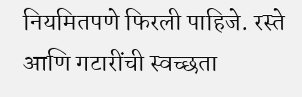नियमितपणे फिरली पाहिजे. रस्ते आणि गटारींची स्वच्छता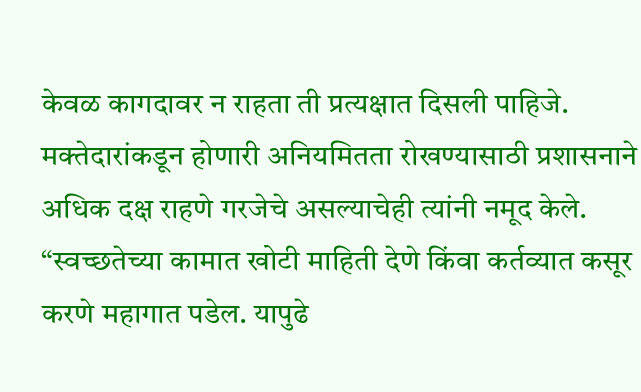केवळ कागदावर न राहता ती प्रत्यक्षात दिसली पाहिजे. मक्तेदारांकडून होणारी अनियमितता रोखण्यासाठी प्रशासनाने अधिक दक्ष राहणे गरजेचे असल्याचेही त्यांनी नमूद केले.
“स्वच्छतेच्या कामात खोटी माहिती देणे किंवा कर्तव्यात कसूर करणे महागात पडेल. यापुढे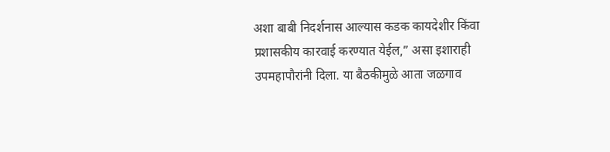अशा बाबी निदर्शनास आल्यास कडक कायदेशीर किंवा प्रशासकीय कारवाई करण्यात येईल,” असा इशाराही उपमहापौरांनी दिला. या बैठकीमुळे आता जळगाव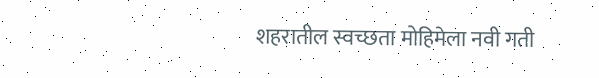शहरातील स्वच्छता मोहिमेला नवी गती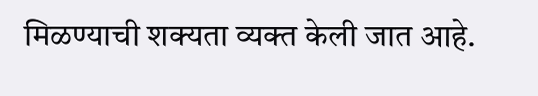मिळण्याची शक्यता व्यक्त केली जात आहे.